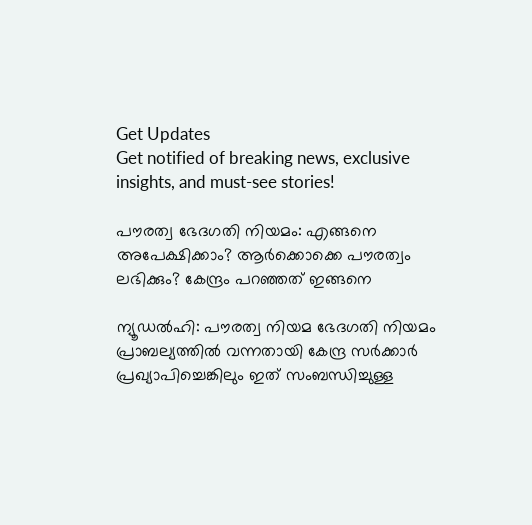Get Updates
Get notified of breaking news, exclusive insights, and must-see stories!

പൗരത്വ ഭേദഗതി നിയമം: എങ്ങനെ അപേക്ഷിക്കാം? ആർക്കൊക്കെ പൗരത്വം ലഭിക്കും? കേന്ദ്രം പറഞ്ഞത് ഇങ്ങനെ

ന്യൂഡല്‍ഹി: പൗരത്വ നിയമ ഭേദഗതി നിയമം പ്രാബല്യത്തില്‍ വന്നതായി കേന്ദ്ര സര്‍ക്കാര്‍ പ്രഖ്യാപിച്ചെങ്കിലും ഇത് സംബന്ധിച്ചുള്ള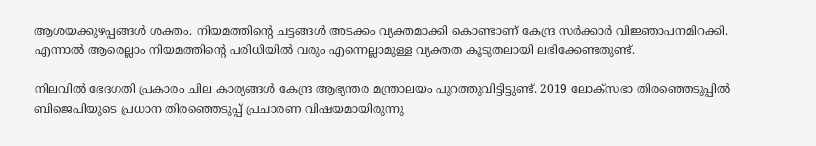ആശയക്കുഴപ്പങ്ങള്‍ ശക്തം. നിയമത്തിന്റെ ചട്ടങ്ങള്‍ അടക്കം വ്യക്തമാക്കി കൊണ്ടാണ് കേന്ദ്ര സര്‍ക്കാര്‍ വിജ്ഞാപനമിറക്കി. എന്നാല്‍ ആരെല്ലാം നിയമത്തിന്റെ പരിധിയില്‍ വരും എന്നെല്ലാമുള്ള വ്യക്തത കൂടുതലായി ലഭിക്കേണ്ടതുണ്ട്.

നിലവില്‍ ഭേദഗതി പ്രകാരം ചില കാര്യങ്ങള്‍ കേന്ദ്ര ആഭ്യന്തര മന്ത്രാലയം പുറത്തുവിട്ടിട്ടുണ്ട്. 2019 ലോക്‌സഭാ തിരഞ്ഞെടുപ്പില്‍ ബിജെപിയുടെ പ്രധാന തിരഞ്ഞെടുപ്പ് പ്രചാരണ വിഷയമായിരുന്നു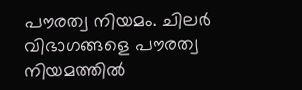പൗരത്വ നിയമം. ചിലര്‍ വിഭാഗങ്ങളെ പൗരത്വ നിയമത്തില്‍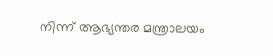നിന്ന് ആഭ്യന്തര മന്ത്രാലയം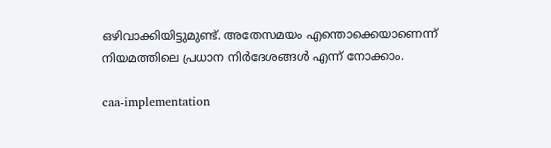ഒഴിവാക്കിയിട്ടുമുണ്ട്. അതേസമയം എന്തൊക്കെയാണെന്ന് നിയമത്തിലെ പ്രധാന നിര്‍ദേശങ്ങള്‍ എന്ന് നോക്കാം.

caa-implementation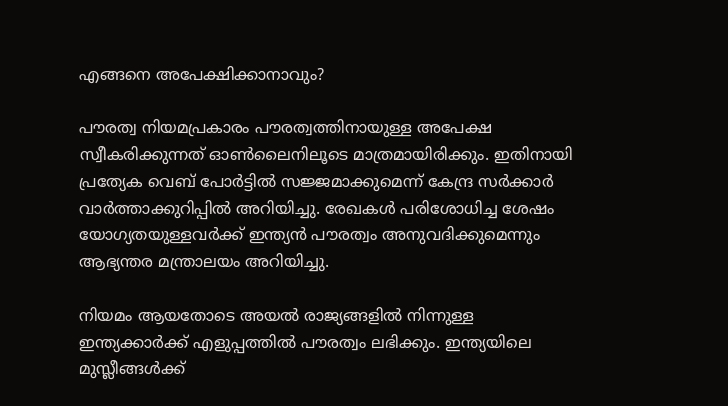എങ്ങനെ അപേക്ഷിക്കാനാവും?

പൗരത്വ നിയമപ്രകാരം പൗരത്വത്തിനായുള്ള അപേക്ഷ സ്വീകരിക്കുന്നത് ഓണ്‍ലൈനിലൂടെ മാത്രമായിരിക്കും. ഇതിനായി പ്രത്യേക വെബ് പോര്‍ട്ടില്‍ സജ്ജമാക്കുമെന്ന് കേന്ദ്ര സര്‍ക്കാര്‍ വാര്‍ത്താക്കുറിപ്പില്‍ അറിയിച്ചു. രേഖകള്‍ പരിശോധിച്ച ശേഷം യോഗ്യതയുള്ളവര്‍ക്ക് ഇന്ത്യന്‍ പൗരത്വം അനുവദിക്കുമെന്നും ആഭ്യന്തര മന്ത്രാലയം അറിയിച്ചു.

നിയമം ആയതോടെ അയല്‍ രാജ്യങ്ങളില്‍ നിന്നുള്ള ഇന്ത്യക്കാര്‍ക്ക് എളുപ്പത്തില്‍ പൗരത്വം ലഭിക്കും. ഇന്ത്യയിലെ മുസ്ലീങ്ങള്‍ക്ക്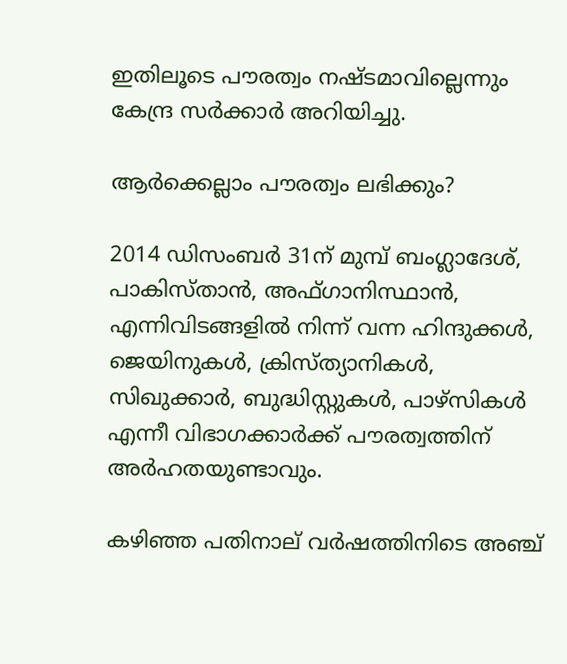ഇതിലൂടെ പൗരത്വം നഷ്ടമാവില്ലെന്നും കേന്ദ്ര സര്‍ക്കാര്‍ അറിയിച്ചു.

ആര്‍ക്കെല്ലാം പൗരത്വം ലഭിക്കും?

2014 ഡിസംബര്‍ 31ന് മുമ്പ് ബംഗ്ലാദേശ്, പാകിസ്താന്‍, അഫ്ഗാനിസ്ഥാന്‍, എന്നിവിടങ്ങളില്‍ നിന്ന് വന്ന ഹിന്ദുക്കള്‍, ജെയിനുകള്‍, ക്രിസ്ത്യാനികള്‍, സിഖുക്കാര്‍, ബുദ്ധിസ്റ്റുകള്‍, പാഴ്‌സികള്‍ എന്നീ വിഭാഗക്കാര്‍ക്ക് പൗരത്വത്തിന് അര്‍ഹതയുണ്ടാവും.

കഴിഞ്ഞ പതിനാല് വര്‍ഷത്തിനിടെ അഞ്ച്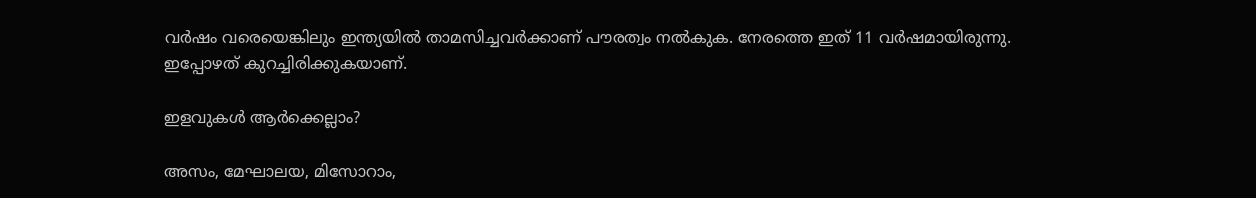വര്‍ഷം വരെയെങ്കിലും ഇന്ത്യയില്‍ താമസിച്ചവര്‍ക്കാണ് പൗരത്വം നല്‍കുക. നേരത്തെ ഇത് 11 വര്‍ഷമായിരുന്നു. ഇപ്പോഴത് കുറച്ചിരിക്കുകയാണ്.

ഇളവുകള്‍ ആര്‍ക്കെല്ലാം?

അസം, മേഘാലയ, മിസോറാം,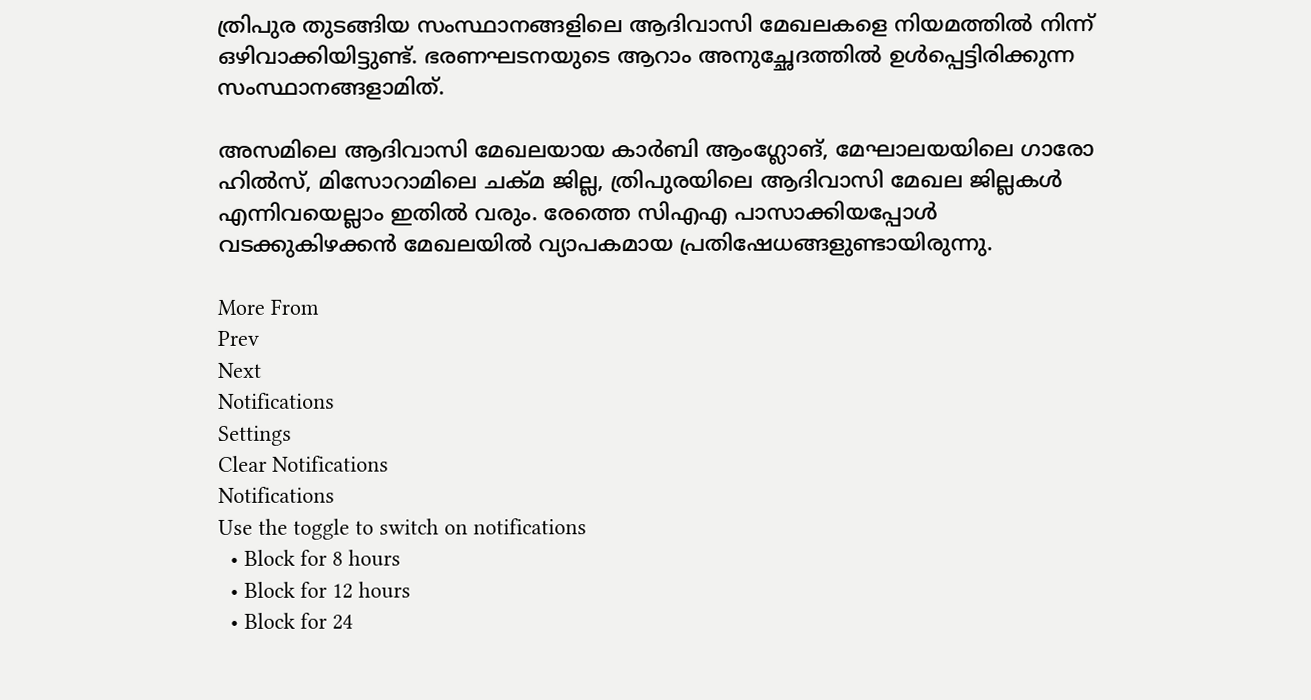ത്രിപുര തുടങ്ങിയ സംസ്ഥാനങ്ങളിലെ ആദിവാസി മേഖലകളെ നിയമത്തില്‍ നിന്ന് ഒഴിവാക്കിയിട്ടുണ്ട്. ഭരണഘടനയുടെ ആറാം അനുച്ഛേദത്തില്‍ ഉള്‍പ്പെട്ടിരിക്കുന്ന സംസ്ഥാനങ്ങളാമിത്.

അസമിലെ ആദിവാസി മേഖലയായ കാര്‍ബി ആംഗ്ലോങ്, മേഘാലയയിലെ ഗാരോ ഹില്‍സ്, മിസോറാമിലെ ചക്മ ജില്ല, ത്രിപുരയിലെ ആദിവാസി മേഖല ജില്ലകള്‍ എന്നിവയെല്ലാം ഇതില്‍ വരും. രേത്തെ സിഎഎ പാസാക്കിയപ്പോള്‍ വടക്കുകിഴക്കന്‍ മേഖലയില്‍ വ്യാപകമായ പ്രതിഷേധങ്ങളുണ്ടായിരുന്നു.

More From
Prev
Next
Notifications
Settings
Clear Notifications
Notifications
Use the toggle to switch on notifications
  • Block for 8 hours
  • Block for 12 hours
  • Block for 24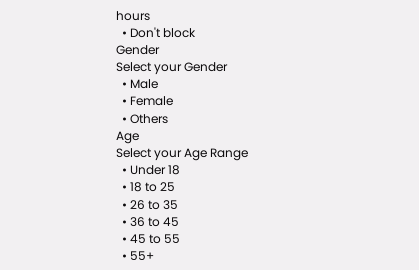hours
  • Don't block
Gender
Select your Gender
  • Male
  • Female
  • Others
Age
Select your Age Range
  • Under 18
  • 18 to 25
  • 26 to 35
  • 36 to 45
  • 45 to 55
  • 55+